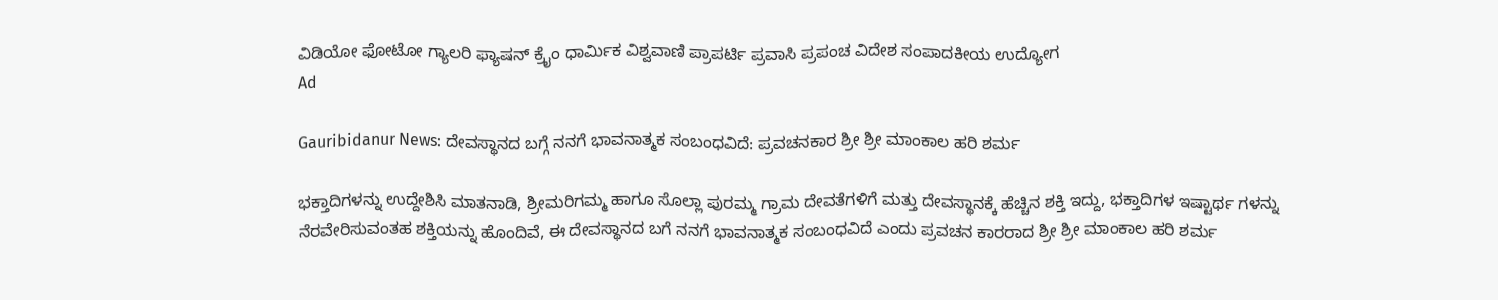ವಿಡಿಯೋ ಫೋಟೋ ಗ್ಯಾಲರಿ ಫ್ಯಾಷನ್ ಕ್ರೈಂ ಧಾರ್ಮಿಕ ವಿಶ್ವವಾಣಿ ಪ್ರಾಪರ್ಟಿ ಪ್ರವಾಸಿ ಪ್ರಪಂಚ ವಿದೇಶ ಸಂಪಾದಕೀಯ ಉದ್ಯೋಗ
Ad

Gauribidanur News: ದೇವಸ್ಥಾನದ ಬಗ್ಗೆ ನನಗೆ ಭಾವನಾತ್ಮಕ ಸಂಬಂಧವಿದೆ: ಪ್ರವಚನಕಾರ ಶ್ರೀ ಶ್ರೀ ಮಾಂಕಾಲ ಹರಿ ಶರ್ಮ

ಭಕ್ತಾದಿಗಳನ್ನು ಉದ್ದೇಶಿಸಿ ಮಾತನಾಡಿ, ಶ್ರೀಮರಿಗಮ್ಮ ಹಾಗೂ ಸೊಲ್ಲಾ ಪುರಮ್ಮ ಗ್ರಾಮ ದೇವತೆಗಳಿಗೆ ಮತ್ತು ದೇವಸ್ಥಾನಕ್ಕೆ ಹೆಚ್ಚಿನ ಶಕ್ತಿ ಇದ್ದು, ಭಕ್ತಾದಿಗಳ ಇಷ್ಟಾರ್ಥ ಗಳನ್ನು ನೆರವೇರಿಸುವಂತಹ ಶಕ್ತಿಯನ್ನು ಹೊಂದಿವೆ, ಈ ದೇವಸ್ಥಾನದ ಬಗೆ ನನಗೆ ಭಾವನಾತ್ಮಕ ಸಂಬಂಧವಿದೆ ಎಂದು ಪ್ರವಚನ ಕಾರರಾದ ಶ್ರೀ ಶ್ರೀ ಮಾಂಕಾಲ ಹರಿ ಶರ್ಮ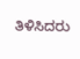ತಿಳಿಸಿದರು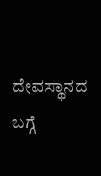ದೇವಸ್ಥಾನದ ಬಗ್ಗೆ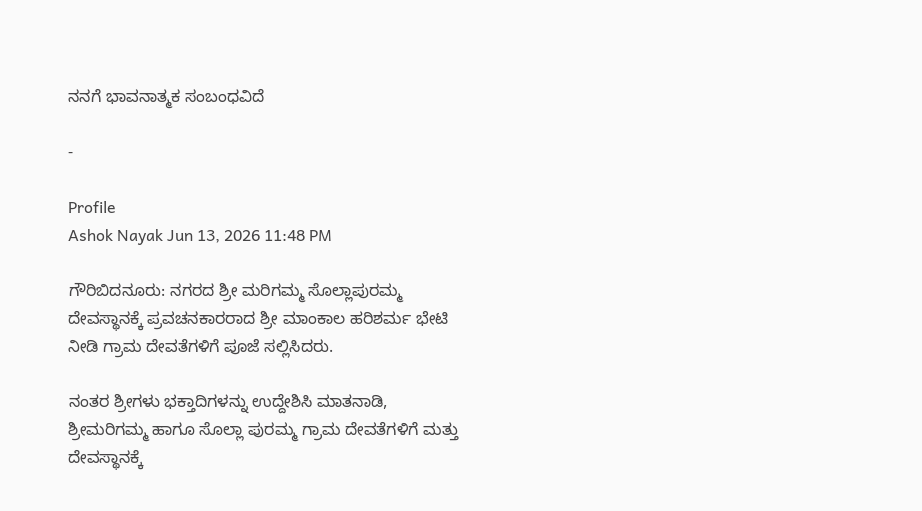ನನಗೆ ಭಾವನಾತ್ಮಕ ಸಂಬಂಧವಿದೆ

-

Profile
Ashok Nayak Jun 13, 2026 11:48 PM

ಗೌರಿಬಿದನೂರು: ನಗರದ ಶ್ರೀ ಮರಿಗಮ್ಮ ಸೊಲ್ಲಾಪುರಮ್ಮ ದೇವಸ್ಥಾನಕ್ಕೆ ಪ್ರವಚನಕಾರರಾದ ಶ್ರೀ ಮಾಂಕಾಲ ಹರಿಶರ್ಮ ಭೇಟಿ ನೀಡಿ ಗ್ರಾಮ ದೇವತೆಗಳಿಗೆ ಪೂಜೆ ಸಲ್ಲಿಸಿದರು.

ನಂತರ ಶ್ರೀಗಳು ಭಕ್ತಾದಿಗಳನ್ನು ಉದ್ದೇಶಿಸಿ ಮಾತನಾಡಿ, ಶ್ರೀಮರಿಗಮ್ಮ ಹಾಗೂ ಸೊಲ್ಲಾ ಪುರಮ್ಮ ಗ್ರಾಮ ದೇವತೆಗಳಿಗೆ ಮತ್ತು ದೇವಸ್ಥಾನಕ್ಕೆ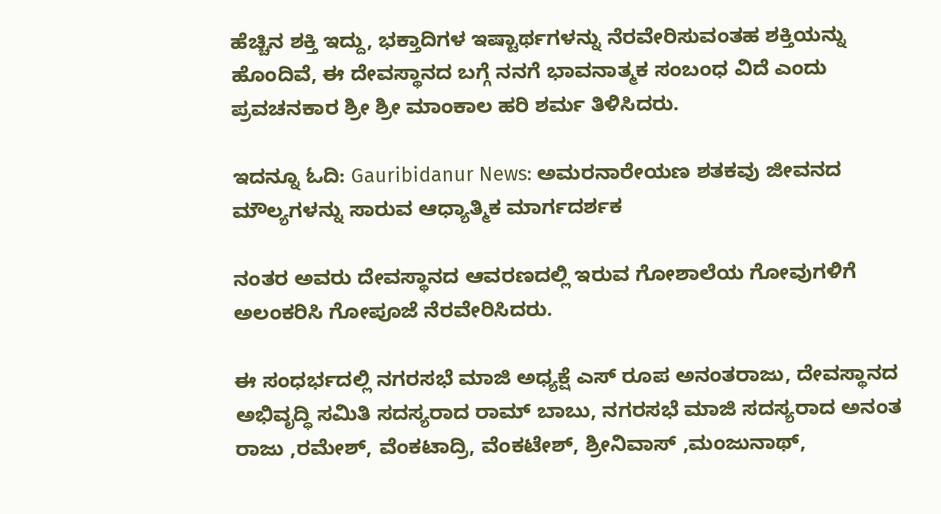ಹೆಚ್ಚಿನ ಶಕ್ತಿ ಇದ್ದು, ಭಕ್ತಾದಿಗಳ ಇಷ್ಟಾರ್ಥಗಳನ್ನು ನೆರವೇರಿಸುವಂತಹ ಶಕ್ತಿಯನ್ನು ಹೊಂದಿವೆ, ಈ ದೇವಸ್ಥಾನದ ಬಗ್ಗೆ ನನಗೆ ಭಾವನಾತ್ಮಕ ಸಂಬಂಧ ವಿದೆ ಎಂದು ಪ್ರವಚನಕಾರ ಶ್ರೀ ಶ್ರೀ ಮಾಂಕಾಲ ಹರಿ ಶರ್ಮ ತಿಳಿಸಿದರು.

ಇದನ್ನೂ ಓದಿ: Gauribidanur News: ಅಮರನಾರೇಯಣ ಶತಕವು ಜೀವನದ ಮೌಲ್ಯಗಳನ್ನು ಸಾರುವ ಆಧ್ಯಾತ್ಮಿಕ ಮಾರ್ಗದರ್ಶಕ

ನಂತರ ಅವರು ದೇವಸ್ಥಾನದ ಆವರಣದಲ್ಲಿ ಇರುವ ಗೋಶಾಲೆಯ ಗೋವುಗಳಿಗೆ ಅಲಂಕರಿಸಿ ಗೋಪೂಜೆ ನೆರವೇರಿಸಿದರು.

ಈ ಸಂಧರ್ಭದಲ್ಲಿ ನಗರಸಭೆ ಮಾಜಿ ಅಧ್ಯಕ್ಷೆ ಎಸ್ ರೂಪ ಅನಂತರಾಜು, ದೇವಸ್ಥಾನದ ಅಭಿವೃದ್ಧಿ ಸಮಿತಿ ಸದಸ್ಯರಾದ ರಾಮ್ ಬಾಬು, ನಗರಸಭೆ ಮಾಜಿ ಸದಸ್ಯರಾದ ಅನಂತ ರಾಜು ,ರಮೇಶ್, ವೆಂಕಟಾದ್ರಿ, ವೆಂಕಟೇಶ್, ಶ್ರೀನಿವಾಸ್ ,ಮಂಜುನಾಥ್,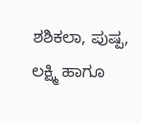ಶಶಿಕಲಾ, ಪುಷ್ಪ, ಲಕ್ಷ್ಮಿ ಹಾಗೂ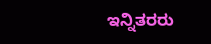ಇನ್ನಿತರರು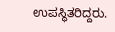ಉಪಸ್ಥಿತರಿದ್ದರು.